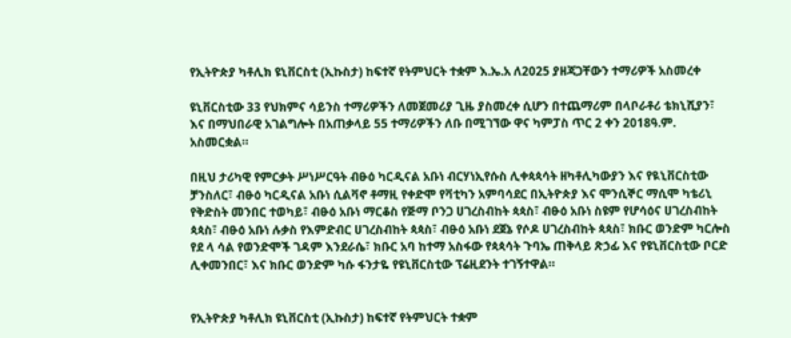የኢትዮጵያ ካቶሊክ ዩኒቨርስቲ (ኢኩስታ) ከፍተኛ የትምህርት ተቋም እ.ኤ.አ ለ2025 ያዘጃጋቸውን ተማሪዎች አስመረቀ

ዩኒቨርስቲው 33 የህክምና ሳይንስ ተማሪዎችን ለመጀመሪያ ጊዜ ያስመረቀ ሲሆን በተጨማሪም በላቦራቶሪ ቴክኒሺያን፣ እና በማህበራዊ አገልግሎት በአጠቃላይ 55 ተማሪዎችን ለቡ በሚገኘው ዋና ካምፓስ ጥር 2 ቀን 2018ዓ.ም. አስመርቋል።

በዚህ ታሪካዊ የምርቃት ሥነሥርዓት ብፁዕ ካርዲናል አቡነ ብርሃነኢየሱስ ሊቀጳጳሳት ዘካቶሊካውያን እና የዪኒቨርስቲው ቻንስለር፣ ብፁዕ ካርዲናል አቡነ ሲልቫኖ ቶማዚ የቀድሞ የቫቲካን አምባሳደር በኢትዮጵያ እና ሞንሲኞር ማሲሞ ካቴሪኒ የቅድስት መንበር ተወካይ፣ ብፁዕ አቡነ ማርቆስ የጅማ ቦንጋ ሀገረስብከት ጳጳስ፣ ብፁዕ አቡነ ስዩም የሆሳዕና ሀገረስብከት ጳጳስ፣ ብፁዕ አቡነ ሉቃስ የእምድብር ሀገረስብከት ጳጳስ፣ ብፁዕ አቡነ ደጀኔ የሶዶ ሀገረስብከት ጳጳስ፣ ክቡር ወንድም ካርሎስ የደ ላ ሳል የወንድሞች ገዳም እንደራሴ፣ ክቡር አባ ከተማ አስፋው የጳጳሳት ጉባኤ ጠቅላይ ጽኃፊ እና የዩኒቨርስቲው ቦርድ ሊቀመንበር፣ እና ክቡር ወንድም ካሱ ፋንታዬ የዩኒቨርስቲው ፕሬዚደንት ተገኝተዋል።


የኢትዮጵያ ካቶሊክ ዩኒቨርስቲ (ኢኩስታ) ከፍተኛ የትምህርት ተቋም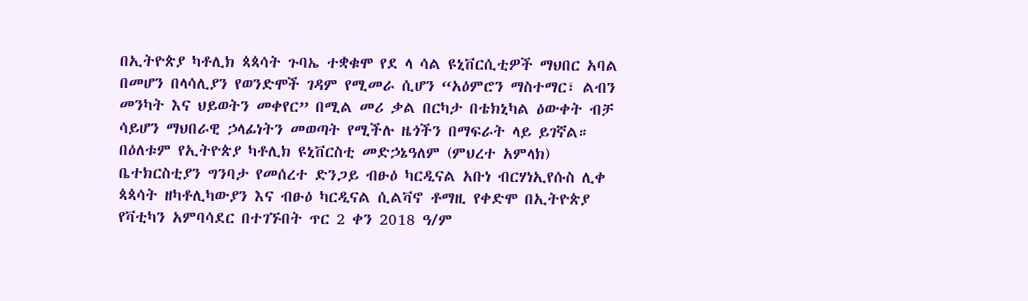በኢትዮጵያ ካቶሊክ ጳጳሳት ጉባኤ ተቋቁሞ የደ ላ ሳል ዩኒቨርሲቲዎች ማህበር አባል በመሆን በላሳሊያን የወንድሞች ገዳም የሚመራ ሲሆን “አዕምሮን ማስተማር፣ ልብን መንካት እና ህይወትን መቀየር” በሚል መሪ ቃል በርካታ በቴክኒካል ዕውቀት ብቻ ሳይሆን ማህበራዊ ኃላፊነትን መወጣት የሚችሉ ዜጎችን በማፍራት ላይ ይገኛል።
በዕለቱም የኢትዮጵያ ካቶሊክ ዩኒቨርስቲ መድኃኔዓለም (ምህረተ አምላክ) ቤተክርስቲያን ግንባታ የመሰረተ ድንጋይ ብፁዕ ካርዲናል አቡነ ብርሃነኢየሱስ ሊቀ ጳጳሳት ዘካቶሊካውያን እና ብፁዕ ካርዲናል ሲልቫኖ ቶማዚ የቀድሞ በኢትዮጵያ የቫቲካን አምባሳደር በተገኙበት ጥር 2 ቀን 2018 ዓ/ም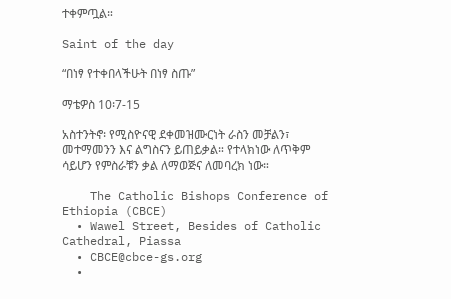ተቀምጧል።

Saint of the day

“በነፃ የተቀበላችሁት በነፃ ስጡ”

ማቴዎስ 10፡7-15

አስተንትኖ፡ የሚስዮናዊ ደቀመዝሙርነት ራስን መቻልን፣ መተማመንን እና ልግስናን ይጠይቃል። የተላክነው ለጥቅም ሳይሆን የምስራቹን ቃል ለማወጅና ለመባረክ ነው።

    The Catholic Bishops Conference of Ethiopia (CBCE)
  • Wawel Street, Besides of Catholic Cathedral, Piassa
  • CBCE@cbce-gs.org
  •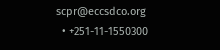scpr@eccsdco.org
  • +251-11-1550300